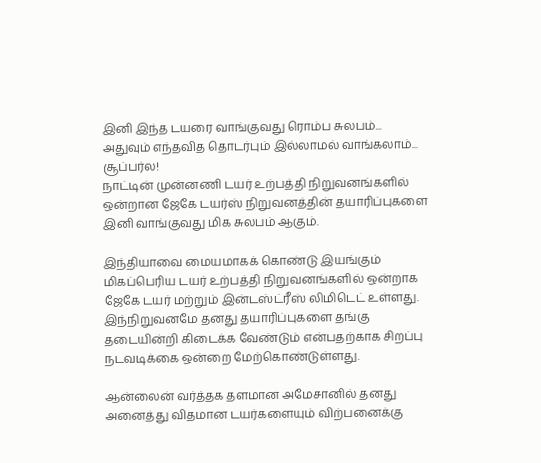இனி இந்த டயரை வாங்குவது ரொம்ப சுலபம்... அதுவும் எந்தவித தொடர்பும் இல்லாமல் வாங்கலாம்... சூப்பர்ல!
நாட்டின் முன்னணி டயர் உற்பத்தி நிறுவனங்களில் ஒன்றான ஜேகே டயர்ஸ் நிறுவனத்தின் தயாரிப்புகளை இனி வாங்குவது மிக சுலபம் ஆகும்.

இந்தியாவை மையமாகக் கொண்டு இயங்கும் மிகப்பெரிய டயர் உற்பத்தி நிறுவனங்களில் ஒன்றாக ஜேகே டயர் மற்றும் இன்டஸ்ட்ரீஸ் லிமிடெட் உள்ளது. இந்நிறுவனமே தனது தயாரிப்புகளை தங்கு தடையின்றி கிடைக்க வேண்டும் என்பதற்காக சிறப்பு நடவடிக்கை ஒன்றை மேற்கொண்டுள்ளது.

ஆன்லைன் வர்த்தக தளமான அமேசானில் தனது அனைத்து விதமான டயர்களையும் விற்பனைக்கு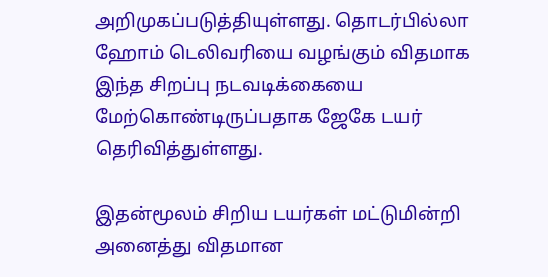அறிமுகப்படுத்தியுள்ளது. தொடர்பில்லா ஹோம் டெலிவரியை வழங்கும் விதமாக இந்த சிறப்பு நடவடிக்கையை மேற்கொண்டிருப்பதாக ஜேகே டயர் தெரிவித்துள்ளது.

இதன்மூலம் சிறிய டயர்கள் மட்டுமின்றி அனைத்து விதமான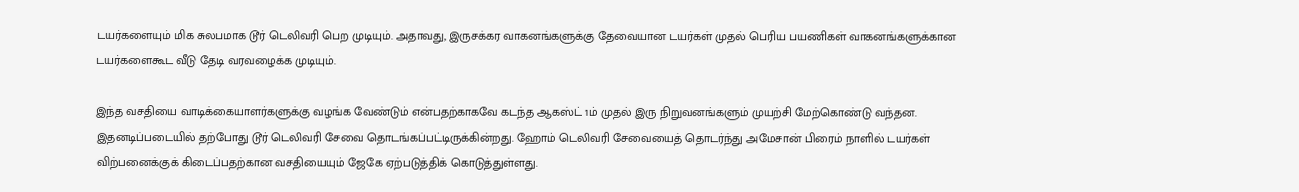டயர்களையும் மிக சுலபமாக டூர் டெலிவரி பெற முடியும். அதாவது, இருசக்கர வாகனங்களுக்கு தேவையான டயர்கள் முதல் பெரிய பயணிகள் வாகனங்களுக்கான டயர்களைகூட வீடு தேடி வரவழைக்க முடியும்.

இந்த வசதியை வாடிக்கையாளர்களுக்கு வழங்க வேண்டும் என்பதற்காகவே கடந்த ஆகஸ்ட் 1ம் முதல் இரு நிறுவனங்களும் முயற்சி மேற்கொண்டு வந்தன. இதனடிப்படையில் தற்போது டூர் டெலிவரி சேவை தொடங்கப்பட்டிருக்கின்றது. ஹோம் டெலிவரி சேவையைத் தொடர்ந்து அமேசான் பிரைம் நாளில் டயர்கள் விற்பனைக்குக் கிடைப்பதற்கான வசதியையும் ஜேகே ஏற்படுத்திக் கொடுத்துள்ளது.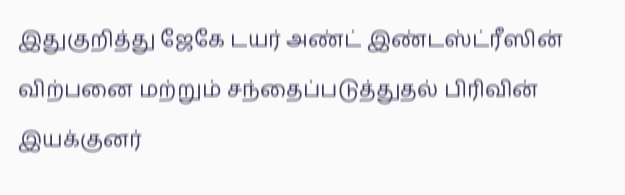இதுகுறித்து ஜேகே டயர் அண்ட் இண்டஸ்ட்ரீஸின் விற்பனை மற்றும் சந்தைப்படுத்துதல் பிரிவின் இயக்குனர்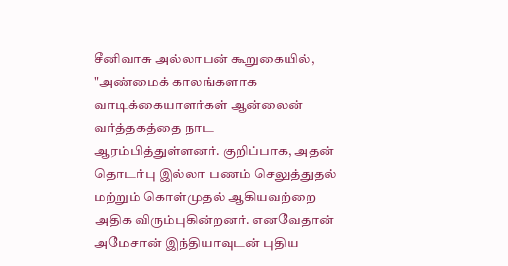சீனிவாசு அல்லாபன் கூறுகையில், "அண்மைக் காலங்களாக வாடிக்கையாளர்கள் ஆன்லைன் வர்த்தகத்தை நாட ஆரம்பித்துள்ளனர். குறிப்பாக, அதன் தொடர்பு இல்லா பணம் செலுத்துதல் மற்றும் கொள்முதல் ஆகியவற்றை அதிக விரும்புகின்றனர். எனவேதான் அமேசான் இந்தியாவுடன் புதிய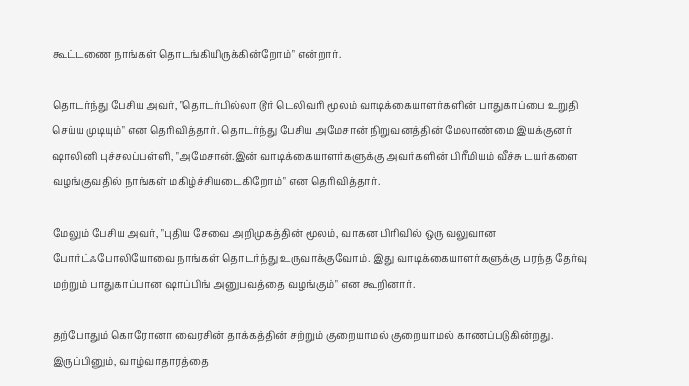கூட்டணை நாங்கள் தொடங்கியிருக்கின்றோம்" என்றார்.

தொடர்ந்து பேசிய அவர், "தொடர்பில்லா டூர் டெலிவரி மூலம் வாடிக்கையாளர்களின் பாதுகாப்பை உறுதி செய்ய முடியும்" என தெரிவித்தார். தொடர்ந்து பேசிய அமேசான் நிறுவனத்தின் மேலாண்மை இயக்குனர் ஷாலினி புச்சலப்பள்ளி, "அமேசான்.இன் வாடிக்கையாளர்களுக்கு அவர்களின் பிரீமியம் வீச்சு டயர்களை வழங்குவதில் நாங்கள் மகிழ்ச்சியடைகிறோம்" என தெரிவித்தார்.

மேலும் பேசிய அவர், "புதிய சேவை அறிமுகத்தின் மூலம், வாகன பிரிவில் ஒரு வலுவான போர்ட்ஃபோலியோவை நாங்கள் தொடர்ந்து உருவாக்குவோம். இது வாடிக்கையாளர்களுக்கு பரந்த தேர்வு மற்றும் பாதுகாப்பான ஷாப்பிங் அனுபவத்தை வழங்கும்" என கூறினார்.

தற்போதும் கொரோனா வைரசின் தாக்கத்தின் சற்றும் குறையாமல் குறையாமல் காணப்படுகின்றது. இருப்பினும், வாழ்வாதாரத்தை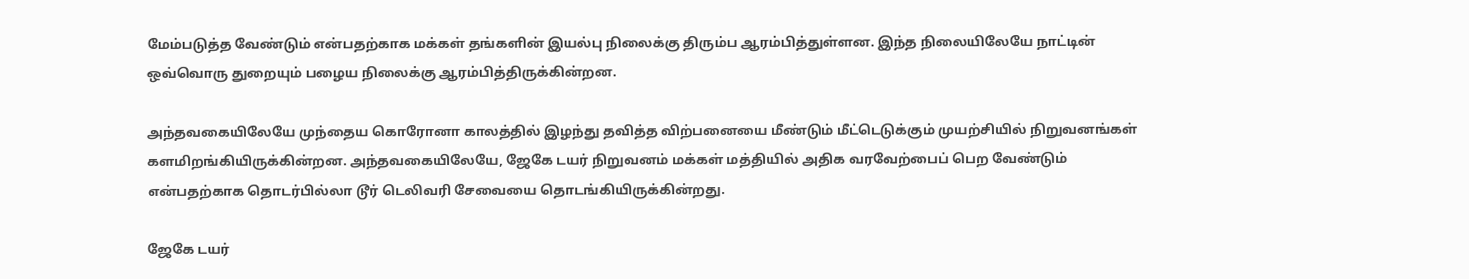மேம்படுத்த வேண்டும் என்பதற்காக மக்கள் தங்களின் இயல்பு நிலைக்கு திரும்ப ஆரம்பித்துள்ளன. இந்த நிலையிலேயே நாட்டின் ஒவ்வொரு துறையும் பழைய நிலைக்கு ஆரம்பித்திருக்கின்றன.

அந்தவகையிலேயே முந்தைய கொரோனா காலத்தில் இழந்து தவித்த விற்பனையை மீண்டும் மீட்டெடுக்கும் முயற்சியில் நிறுவனங்கள் களமிறங்கியிருக்கின்றன. அந்தவகையிலேயே, ஜேகே டயர் நிறுவனம் மக்கள் மத்தியில் அதிக வரவேற்பைப் பெற வேண்டும் என்பதற்காக தொடர்பில்லா டூர் டெலிவரி சேவையை தொடங்கியிருக்கின்றது.

ஜேகே டயர்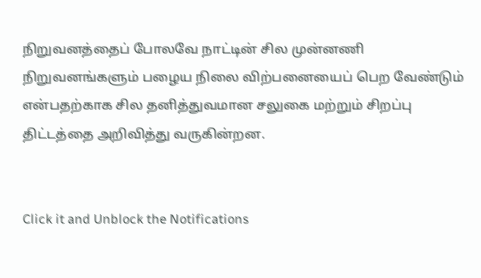நிறுவனத்தைப் போலவே நாட்டின் சில முன்னணி நிறுவனங்களும் பழைய நிலை விற்பனையைப் பெற வேண்டும் என்பதற்காக சில தனித்துவமான சலுகை மற்றும் சிறப்பு திட்டத்தை அறிவித்து வருகின்றன.


Click it and Unblock the Notifications